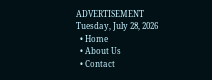ADVERTISEMENT
Tuesday, July 28, 2026
  • Home
  • About Us
  • Contact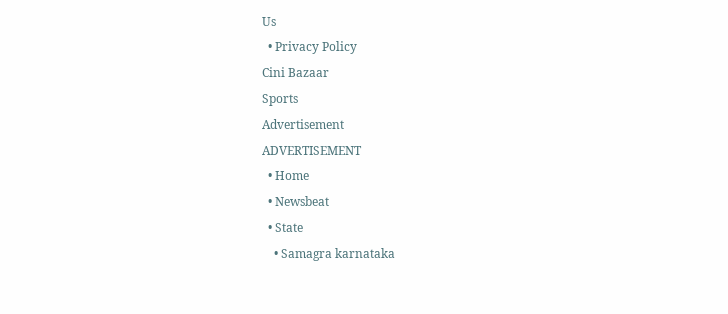Us
  • Privacy Policy
Cini Bazaar
Sports
Advertisement
ADVERTISEMENT
  • Home
  • Newsbeat
  • State
    • Samagra karnataka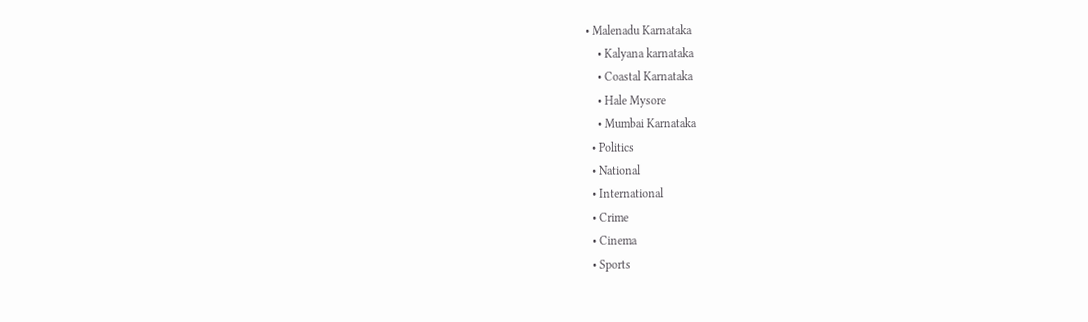• Malenadu Karnataka
    • Kalyana karnataka
    • Coastal Karnataka
    • Hale Mysore
    • Mumbai Karnataka
  • Politics
  • National
  • International
  • Crime
  • Cinema
  • Sports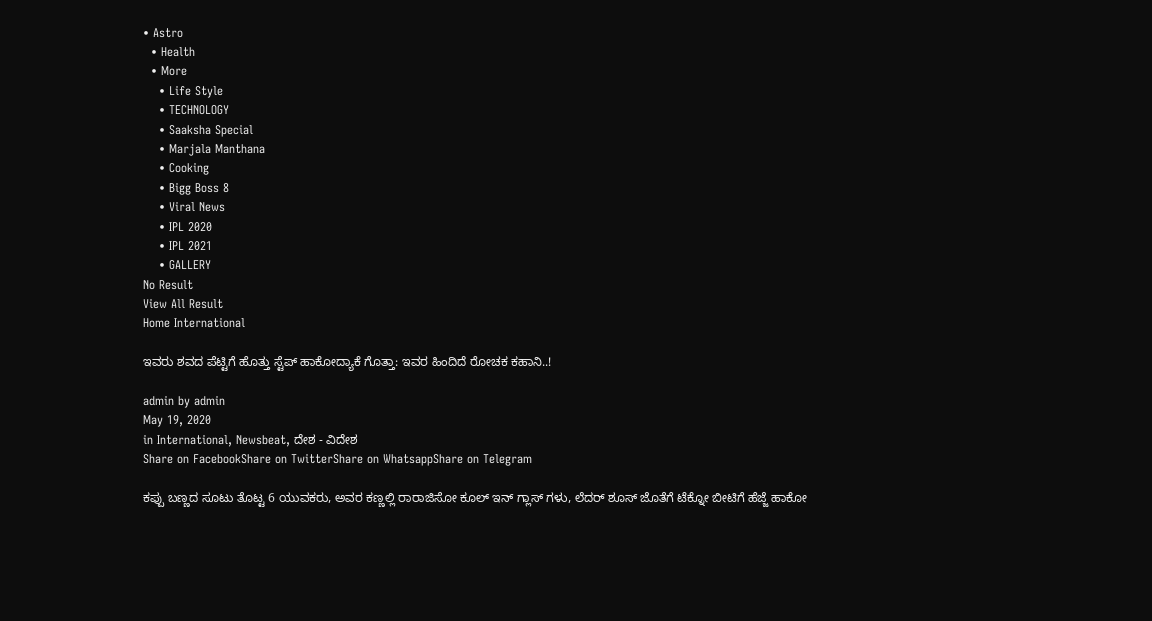• Astro
  • Health
  • More
    • Life Style
    • TECHNOLOGY
    • Saaksha Special
    • Marjala Manthana
    • Cooking
    • Bigg Boss 8
    • Viral News
    • IPL 2020
    • IPL 2021
    • GALLERY
No Result
View All Result
Home International

ಇವರು ಶವದ ಪೆಟ್ಟಿಗೆ ಹೊತ್ತು ಸ್ಟೆಪ್ ಹಾಕೋದ್ಯಾಕೆ ಗೊತ್ತಾ: ಇವರ ಹಿಂದಿದೆ ರೋಚಕ ಕಹಾನಿ..!

admin by admin
May 19, 2020
in International, Newsbeat, ದೇಶ - ವಿದೇಶ
Share on FacebookShare on TwitterShare on WhatsappShare on Telegram

ಕಪ್ಪು ಬಣ್ಣದ ಸೂಟು ತೊಟ್ಟ 6 ಯುವಕರು, ಅವರ ಕಣ್ಣಲ್ಲಿ ರಾರಾಜಿಸೋ ಕೂಲ್ ಇನ್ ಗ್ಲಾಸ್ ಗಳು, ಲೆದರ್ ಶೂಸ್ ಜೊತೆಗೆ ಟೆಕ್ನೋ ಬೀಟಿಗೆ ಹೆಜ್ಜೆ ಹಾಕೋ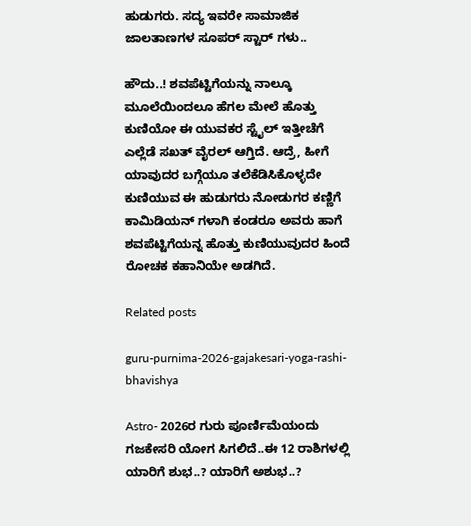ಹುಡುಗರು. ಸದ್ಯ ಇವರೇ ಸಾಮಾಜಿಕ ಜಾಲತಾಣಗಳ ಸೂಪರ್ ಸ್ಟಾರ್ ಗಳು..

ಹೌದು..! ಶವಪೆಟ್ಟಿಗೆಯನ್ನು ನಾಲ್ಕೂ ಮೂಲೆಯಿಂದಲೂ ಹೆಗಲ ಮೇಲೆ ಹೊತ್ತು ಕುಣಿಯೋ ಈ ಯುವಕರ ಸ್ಟೈಲ್ ಇತ್ತೀಚೆಗೆ ಎಲ್ಲೆಡೆ ಸಖತ್ ವೈರಲ್ ಆಗ್ತಿದೆ. ಆದ್ರೆ, ಹೀಗೆ ಯಾವುದರ ಬಗ್ಗೆಯೂ ತಲೆಕೆಡಿಸಿಕೊಳ್ಳದೇ ಕುಣಿಯುವ ಈ ಹುಡುಗರು ನೋಡುಗರ ಕಣ್ಣಿಗೆ ಕಾಮಿಡಿಯನ್ ಗಳಾಗಿ ಕಂಡರೂ ಅವರು ಹಾಗೆ ಶವಪೆಟ್ಟಿಗೆಯನ್ನ ಹೊತ್ತು ಕುಣಿಯುವುದರ ಹಿಂದೆ ರೋಚಕ ಕಹಾನಿಯೇ ಅಡಗಿದೆ.

Related posts

guru-purnima-2026-gajakesari-yoga-rashi-bhavishya

Astro- 2026ರ ಗುರು ಪೂರ್ಣಿಮೆಯಂದು ಗಜಕೇಸರಿ ಯೋಗ ಸಿಗಲಿದೆ..ಈ 12 ರಾಶಿಗಳಲ್ಲಿ ಯಾರಿಗೆ ಶುಭ..? ಯಾರಿಗೆ ಅಶುಭ..?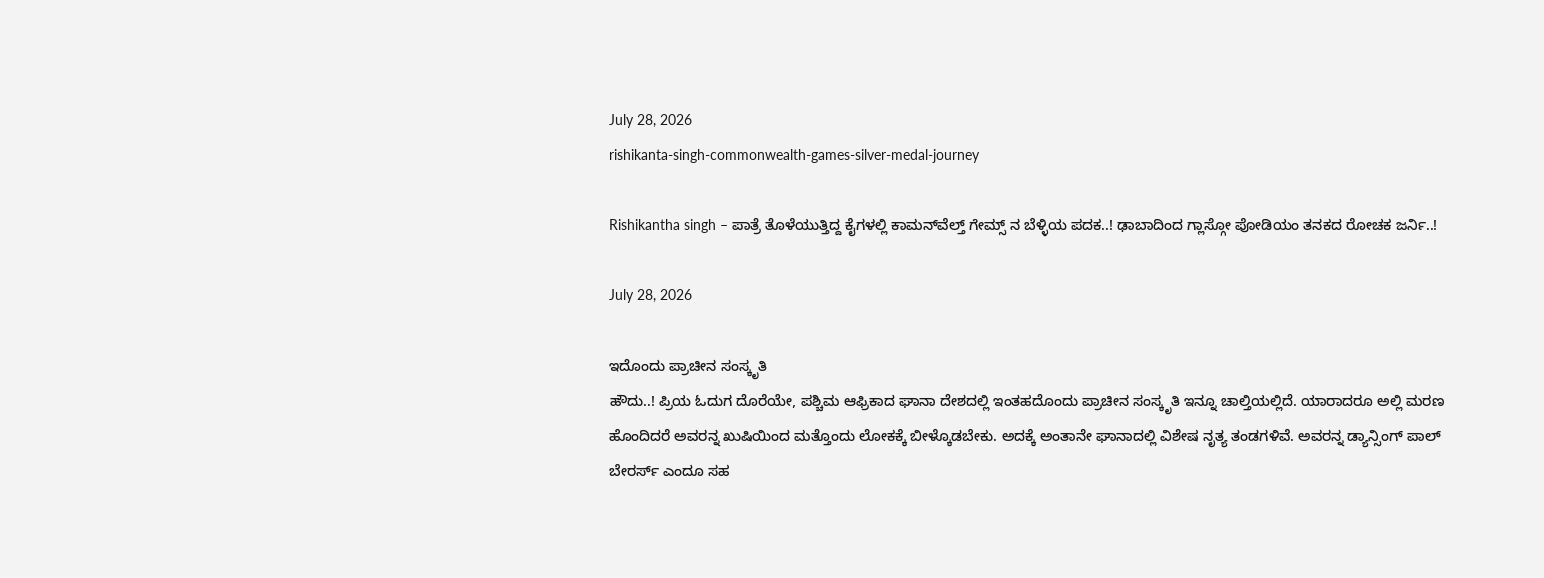July 28, 2026
rishikanta-singh-commonwealth-games-silver-medal-journey

Rishikantha singh – ಪಾತ್ರೆ ತೊಳೆಯುತ್ತಿದ್ದ ಕೈಗಳಲ್ಲಿ ಕಾಮನ್‌ವೆಲ್ತ್ ಗೇಮ್ಸ್ ನ ಬೆಳ್ಳಿಯ ಪದಕ..! ಢಾಬಾದಿಂದ ಗ್ಲಾಸ್ಗೋ ಪೋಡಿಯಂ ತನಕದ ರೋಚಕ ಜರ್ನಿ..!

July 28, 2026

ಇದೊಂದು ಪ್ರಾಚೀನ ಸಂಸ್ಕೃತಿ
ಹೌದು..! ಪ್ರಿಯ ಓದುಗ ದೊರೆಯೇ, ಪಶ್ಚಿಮ ಆಫ್ರಿಕಾದ ಘಾನಾ ದೇಶದಲ್ಲಿ ಇಂತಹದೊಂದು ಪ್ರಾಚೀನ ಸಂಸ್ಕೃತಿ ಇನ್ನೂ ಚಾಲ್ತಿಯಲ್ಲಿದೆ. ಯಾರಾದರೂ ಅಲ್ಲಿ ಮರಣ ಹೊಂದಿದರೆ ಅವರನ್ನ ಖುಷಿಯಿಂದ ಮತ್ತೊಂದು ಲೋಕಕ್ಕೆ ಬೀಳ್ಕೊಡಬೇಕು. ಅದಕ್ಕೆ ಅಂತಾನೇ ಘಾನಾದಲ್ಲಿ ವಿಶೇಷ ನೃತ್ಯ ತಂಡಗಳಿವೆ. ಅವರನ್ನ ಡ್ಯಾನ್ಸಿಂಗ್ ಪಾಲ್ ಬೇರರ್ಸ್ ಎಂದೂ ಸಹ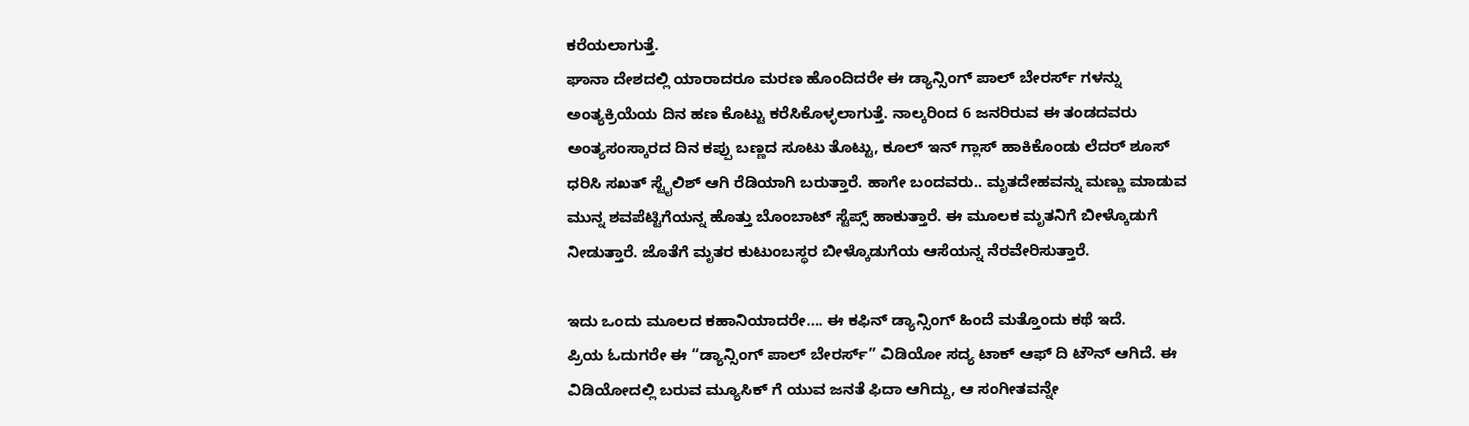ಕರೆಯಲಾಗುತ್ತೆ.
ಘಾನಾ ದೇಶದಲ್ಲಿ ಯಾರಾದರೂ ಮರಣ ಹೊಂದಿದರೇ ಈ ಡ್ಯಾನ್ಸಿಂಗ್ ಪಾಲ್ ಬೇರರ್ಸ್ ಗಳನ್ನು ಅಂತ್ಯಕ್ರಿಯೆಯ ದಿನ ಹಣ ಕೊಟ್ಟು ಕರೆಸಿಕೊಳ್ಳಲಾಗುತ್ತೆ. ನಾಲ್ಕರಿಂದ 6 ಜನರಿರುವ ಈ ತಂಡದವರು ಅಂತ್ಯಸಂಸ್ಕಾರದ ದಿನ ಕಪ್ಪು ಬಣ್ಣದ ಸೂಟು ತೊಟ್ಟು, ಕೂಲ್ ಇನ್ ಗ್ಲಾಸ್ ಹಾಕಿಕೊಂಡು ಲೆದರ್ ಶೂಸ್ ಧರಿಸಿ ಸಖತ್ ಸ್ಟೈಲಿಶ್ ಆಗಿ ರೆಡಿಯಾಗಿ ಬರುತ್ತಾರೆ. ಹಾಗೇ ಬಂದವರು.. ಮೃತದೇಹವನ್ನು ಮಣ್ಣು ಮಾಡುವ ಮುನ್ನ ಶವಪೆಟ್ಟಿಗೆಯನ್ನ ಹೊತ್ತು ಬೊಂಬಾಟ್ ಸ್ಟೆಪ್ಸ್ ಹಾಕುತ್ತಾರೆ. ಈ ಮೂಲಕ ಮೃತನಿಗೆ ಬೀಳ್ಕೊಡುಗೆ ನೀಡುತ್ತಾರೆ. ಜೊತೆಗೆ ಮೃತರ ಕುಟುಂಬಸ್ಥರ ಬೀಳ್ಕೊಡುಗೆಯ ಆಸೆಯನ್ನ ನೆರವೇರಿಸುತ್ತಾರೆ.

ಇದು ಒಂದು ಮೂಲದ ಕಹಾನಿಯಾದರೇ…. ಈ ಕಫಿನ್ ಡ್ಯಾನ್ಸಿಂಗ್ ಹಿಂದೆ ಮತ್ತೊಂದು ಕಥೆ ಇದೆ.
ಪ್ರಿಯ ಓದುಗರೇ ಈ “ಡ್ಯಾನ್ಸಿಂಗ್ ಪಾಲ್ ಬೇರರ್ಸ್” ವಿಡಿಯೋ ಸದ್ಯ ಟಾಕ್ ಆಫ್ ದಿ ಟೌನ್ ಆಗಿದೆ. ಈ ವಿಡಿಯೋದಲ್ಲಿ ಬರುವ ಮ್ಯೂಸಿಕ್ ಗೆ ಯುವ ಜನತೆ ಫಿದಾ ಆಗಿದ್ದು, ಆ ಸಂಗೀತವನ್ನೇ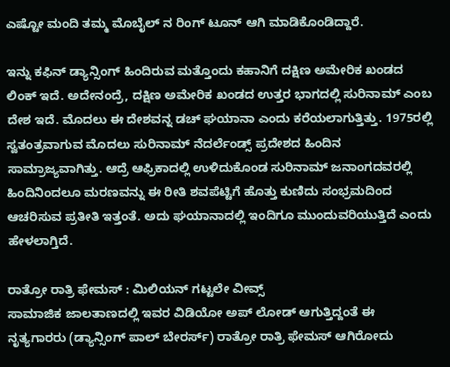ಎಷ್ಟೋ ಮಂದಿ ತಮ್ಮ ಮೊಬೈಲ್ ನ ರಿಂಗ್ ಟೂನ್ ಆಗಿ ಮಾಡಿಕೊಂಡಿದ್ದಾರೆ.

ಇನ್ನು ಕಫಿನ್ ಡ್ಯಾನ್ಸಿಂಗ್ ಹಿಂದಿರುವ ಮತ್ತೊಂದು ಕಹಾನಿಗೆ ದಕ್ಷಿಣ ಅಮೇರಿಕ ಖಂಡದ ಲಿಂಕ್ ಇದೆ. ಅದೇನಂದ್ರೆ, ದಕ್ಷಿಣ ಅಮೇರಿಕ ಖಂಡದ ಉತ್ತರ ಭಾಗದಲ್ಲಿ ಸುರಿನಾಮ್ ಎಂಬ ದೇಶ ಇದೆ. ಮೊದಲು ಈ ದೇಶವನ್ನ ಡಚ್ ಘಯಾನಾ ಎಂದು ಕರೆಯಲಾಗುತ್ತಿತ್ತು. 1975ರಲ್ಲಿ ಸ್ವತಂತ್ರವಾಗುವ ಮೊದಲು ಸುರಿನಾಮ್ ನೆದರ್ಲೆಂಡ್ಸ್ ಪ್ರದೇಶದ ಹಿಂದಿನ ಸಾಮ್ರಾಜ್ಯವಾಗಿತ್ತು. ಆದ್ರೆ ಆಫ್ರಿಕಾದಲ್ಲಿ ಉಳಿದುಕೊಂಡ ಸುರಿನಾಮ್ ಜನಾಂಗದವರಲ್ಲಿ ಹಿಂದಿನಿಂದಲೂ ಮರಣವನ್ನು ಈ ರೀತಿ ಶವಪೆಟ್ಟಿಗೆ ಹೊತ್ತು ಕುಣಿದು ಸಂಭ್ರಮದಿಂದ ಆಚರಿಸುವ ಪ್ರತೀತಿ ಇತ್ತಂತೆ. ಅದು ಘಯಾನಾದಲ್ಲಿ ಇಂದಿಗೂ ಮುಂದುವರಿಯುತ್ತಿದೆ ಎಂದು ಹೇಳಲಾಗ್ತಿದೆ.

ರಾತ್ರೋ ರಾತ್ರಿ ಫೇಮಸ್ : ಮಿಲಿಯನ್ ಗಟ್ಟಲೇ ವೀವ್ಸ್
ಸಾಮಾಜಿಕ ಜಾಲತಾಣದಲ್ಲಿ ಇವರ ವಿಡಿಯೋ ಅಪ್ ಲೋಡ್ ಆಗುತ್ತಿದ್ದಂತೆ ಈ ನೃತ್ಯಗಾರರು (ಡ್ಯಾನ್ಸಿಂಗ್ ಪಾಲ್ ಬೇರರ್ಸ್) ರಾತ್ರೋ ರಾತ್ರಿ ಫೇಮಸ್ ಆಗಿರೋದು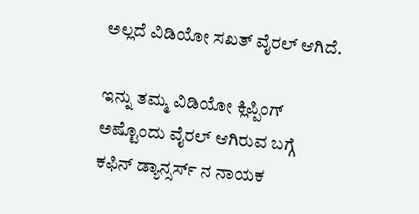ಅಲ್ಲದೆ ವಿಡಿಯೋ ಸಖತ್ ವೈರಲ್ ಆಗಿದೆ.

ಇನ್ನು ತಮ್ಮ ವಿಡಿಯೋ ಕ್ಲಿಪ್ಪಿಂಗ್ ಅಷ್ಟೊಂದು ವೈರಲ್ ಆಗಿರುವ ಬಗ್ಗೆ ಕಫಿನ್ ಡ್ಯಾನ್ಸರ್ಸ್ ನ ನಾಯಕ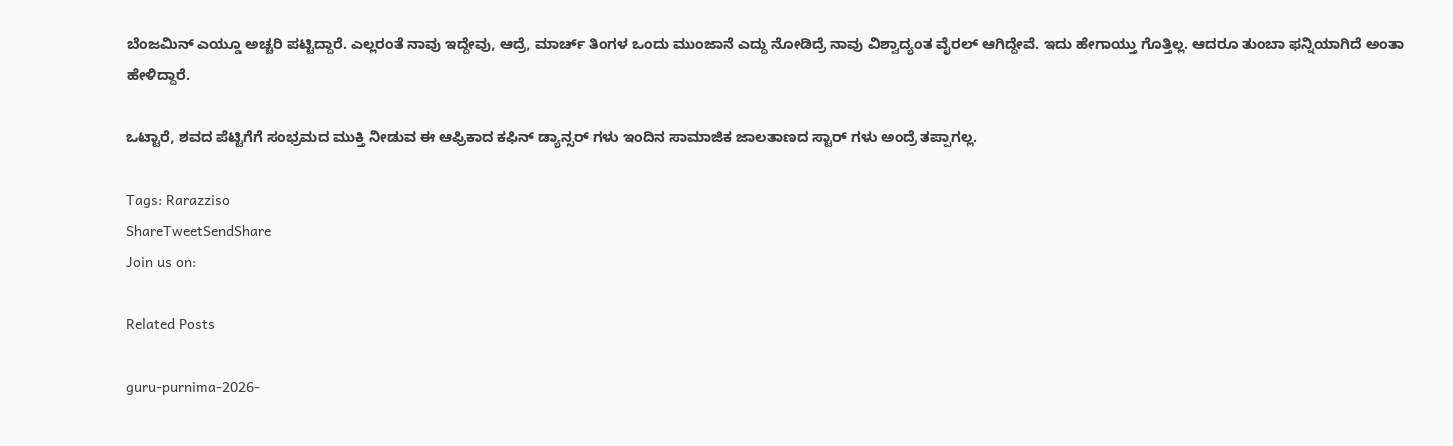ಬೆಂಜಮಿನ್ ಎಯ್ಡೂ ಅಚ್ಚರಿ ಪಟ್ಟಿದ್ದಾರೆ. ಎಲ್ಲರಂತೆ ನಾವು ಇದ್ದೇವು, ಆದ್ರೆ, ಮಾರ್ಚ್ ತಿಂಗಳ ಒಂದು ಮುಂಜಾನೆ ಎದ್ದು ನೋಡಿದ್ರೆ ನಾವು ವಿಶ್ವಾದ್ಯಂತ ವೈರಲ್ ಆಗಿದ್ದೇವೆ. ಇದು ಹೇಗಾಯ್ತು ಗೊತ್ತಿಲ್ಲ. ಆದರೂ ತುಂಬಾ ಫನ್ನಿಯಾಗಿದೆ ಅಂತಾ ಹೇಳಿದ್ದಾರೆ.

ಒಟ್ಟಾರೆ, ಶವದ ಪೆಟ್ಟಿಗೆಗೆ ಸಂಭ್ರಮದ ಮುಕ್ತಿ ನೀಡುವ ಈ ಆಫ್ರಿಕಾದ ಕಫಿನ್ ಡ್ಯಾನ್ಸರ್ ಗಳು ಇಂದಿನ ಸಾಮಾಜಿಕ ಜಾಲತಾಣದ ಸ್ಟಾರ್ ಗಳು ಅಂದ್ರೆ ತಪ್ಪಾಗಲ್ಲ.

Tags: Rarazziso
ShareTweetSendShare
Join us on:

Related Posts

guru-purnima-2026-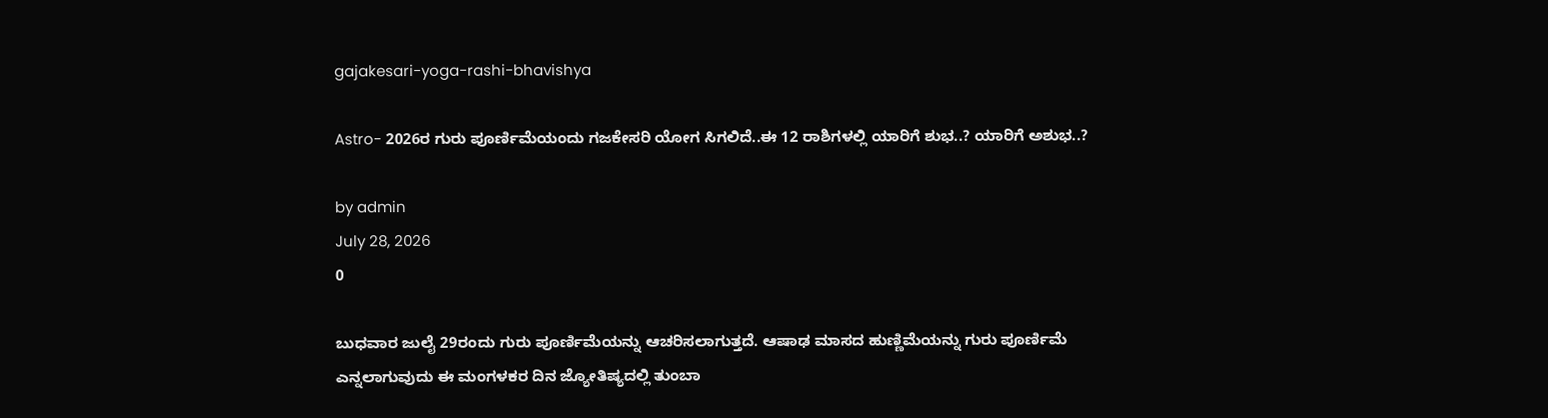gajakesari-yoga-rashi-bhavishya

Astro- 2026ರ ಗುರು ಪೂರ್ಣಿಮೆಯಂದು ಗಜಕೇಸರಿ ಯೋಗ ಸಿಗಲಿದೆ..ಈ 12 ರಾಶಿಗಳಲ್ಲಿ ಯಾರಿಗೆ ಶುಭ..? ಯಾರಿಗೆ ಅಶುಭ..?

by admin
July 28, 2026
0

ಬುಧವಾರ ಜುಲೈ 29ರಂದು ಗುರು ಪೂರ್ಣಿಮೆಯನ್ನು ಆಚರಿಸಲಾಗುತ್ತದೆ. ಆಷಾಢ ಮಾಸದ ಹುಣ್ಣಿಮೆಯನ್ನು ಗುರು ಪೂರ್ಣಿಮೆ ಎನ್ನಲಾಗುವುದು ಈ ಮಂಗಳಕರ ದಿನ ಜ್ಯೋತಿಷ್ಯದಲ್ಲಿ ತುಂಬಾ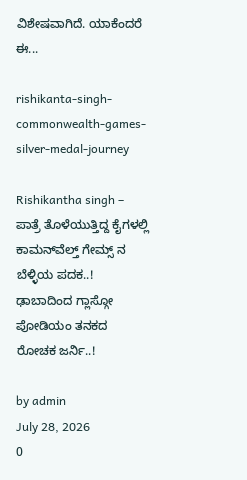ವಿಶೇಷವಾಗಿದೆ. ಯಾಕೆಂದರೆ ಈ...

rishikanta-singh-commonwealth-games-silver-medal-journey

Rishikantha singh – ಪಾತ್ರೆ ತೊಳೆಯುತ್ತಿದ್ದ ಕೈಗಳಲ್ಲಿ ಕಾಮನ್‌ವೆಲ್ತ್ ಗೇಮ್ಸ್ ನ ಬೆಳ್ಳಿಯ ಪದಕ..! ಢಾಬಾದಿಂದ ಗ್ಲಾಸ್ಗೋ ಪೋಡಿಯಂ ತನಕದ ರೋಚಕ ಜರ್ನಿ..!

by admin
July 28, 2026
0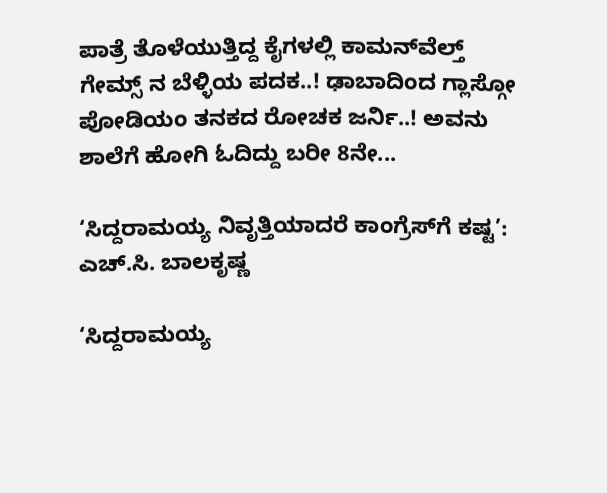ಪಾತ್ರೆ ತೊಳೆಯುತ್ತಿದ್ದ ಕೈಗಳಲ್ಲಿ ಕಾಮನ್‌ವೆಲ್ತ್ ಗೇಮ್ಸ್ ನ ಬೆಳ್ಳಿಯ ಪದಕ..! ಢಾಬಾದಿಂದ ಗ್ಲಾಸ್ಗೋ ಪೋಡಿಯಂ ತನಕದ ರೋಚಕ ಜರ್ನಿ..! ಅವನು ಶಾಲೆಗೆ ಹೋಗಿ ಓದಿದ್ದು ಬರೀ 8ನೇ...

‘ಸಿದ್ದರಾಮಯ್ಯ ನಿವೃತ್ತಿಯಾದರೆ ಕಾಂಗ್ರೆಸ್‌ಗೆ ಕಷ್ಟ’: ಎಚ್.ಸಿ. ಬಾಲಕೃಷ್ಣ

‘ಸಿದ್ದರಾಮಯ್ಯ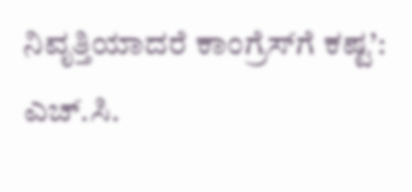ನಿವೃತ್ತಿಯಾದರೆ ಕಾಂಗ್ರೆಸ್‌ಗೆ ಕಷ್ಟ’: ಎಚ್.ಸಿ.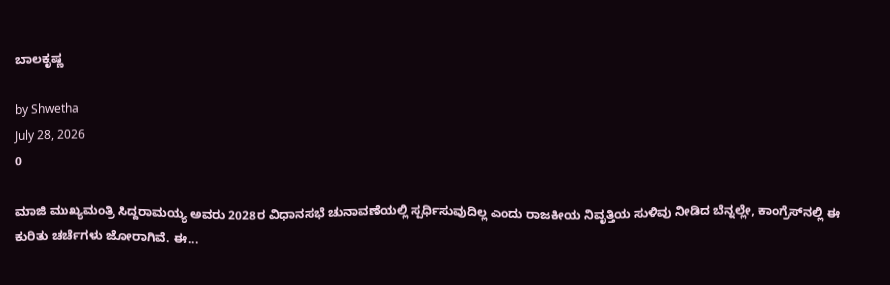ಬಾಲಕೃಷ್ಣ

by Shwetha
July 28, 2026
0

ಮಾಜಿ ಮುಖ್ಯಮಂತ್ರಿ ಸಿದ್ದರಾಮಯ್ಯ ಅವರು 2028ರ ವಿಧಾನಸಭೆ ಚುನಾವಣೆಯಲ್ಲಿ ಸ್ಪರ್ಧಿಸುವುದಿಲ್ಲ ಎಂದು ರಾಜಕೀಯ ನಿವೃತ್ತಿಯ ಸುಳಿವು ನೀಡಿದ ಬೆನ್ನಲ್ಲೇ, ಕಾಂಗ್ರೆಸ್‌ನಲ್ಲಿ ಈ ಕುರಿತು ಚರ್ಚೆಗಳು ಜೋರಾಗಿವೆ. ಈ...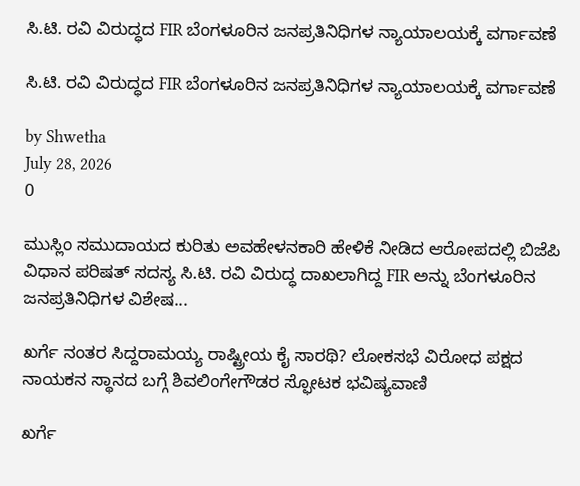ಸಿ.ಟಿ. ರವಿ ವಿರುದ್ಧದ FIR ಬೆಂಗಳೂರಿನ ಜನಪ್ರತಿನಿಧಿಗಳ ನ್ಯಾಯಾಲಯಕ್ಕೆ ವರ್ಗಾವಣೆ

ಸಿ.ಟಿ. ರವಿ ವಿರುದ್ಧದ FIR ಬೆಂಗಳೂರಿನ ಜನಪ್ರತಿನಿಧಿಗಳ ನ್ಯಾಯಾಲಯಕ್ಕೆ ವರ್ಗಾವಣೆ

by Shwetha
July 28, 2026
0

ಮುಸ್ಲಿಂ ಸಮುದಾಯದ ಕುರಿತು ಅವಹೇಳನಕಾರಿ ಹೇಳಿಕೆ ನೀಡಿದ ಆರೋಪದಲ್ಲಿ ಬಿಜೆಪಿ ವಿಧಾನ ಪರಿಷತ್ ಸದಸ್ಯ ಸಿ.ಟಿ. ರವಿ ವಿರುದ್ಧ ದಾಖಲಾಗಿದ್ದ FIR ಅನ್ನು ಬೆಂಗಳೂರಿನ ಜನಪ್ರತಿನಿಧಿಗಳ ವಿಶೇಷ...

ಖರ್ಗೆ ನಂತರ ಸಿದ್ದರಾಮಯ್ಯ ರಾಷ್ಟ್ರೀಯ ಕೈ ಸಾರಥಿ? ಲೋಕಸಭೆ ವಿರೋಧ ಪಕ್ಷದ ನಾಯಕನ ಸ್ಥಾನದ ಬಗ್ಗೆ ಶಿವಲಿಂಗೇಗೌಡರ ಸ್ಫೋಟಕ ಭವಿಷ್ಯವಾಣಿ

ಖರ್ಗೆ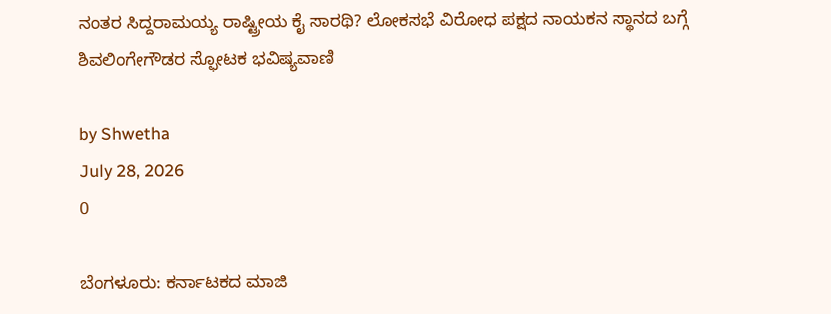ನಂತರ ಸಿದ್ದರಾಮಯ್ಯ ರಾಷ್ಟ್ರೀಯ ಕೈ ಸಾರಥಿ? ಲೋಕಸಭೆ ವಿರೋಧ ಪಕ್ಷದ ನಾಯಕನ ಸ್ಥಾನದ ಬಗ್ಗೆ ಶಿವಲಿಂಗೇಗೌಡರ ಸ್ಫೋಟಕ ಭವಿಷ್ಯವಾಣಿ

by Shwetha
July 28, 2026
0

ಬೆಂಗಳೂರು: ಕರ್ನಾಟಕದ ಮಾಜಿ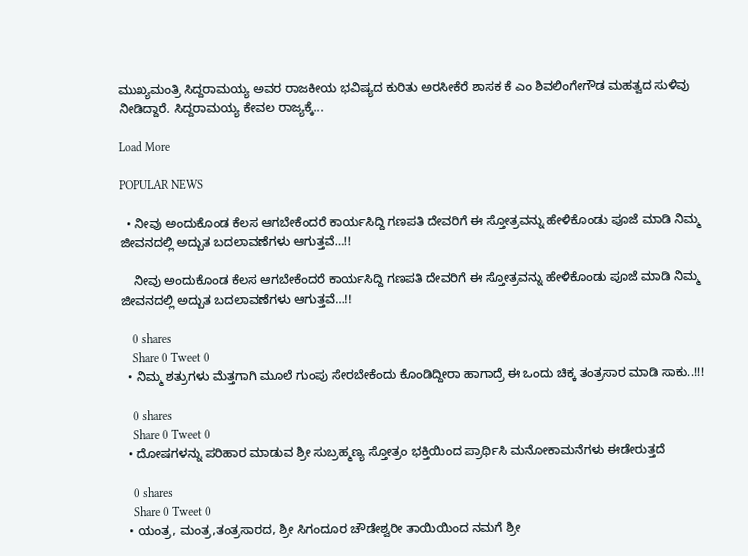ಮುಖ್ಯಮಂತ್ರಿ ಸಿದ್ದರಾಮಯ್ಯ ಅವರ ರಾಜಕೀಯ ಭವಿಷ್ಯದ ಕುರಿತು ಅರಸೀಕೆರೆ ಶಾಸಕ ಕೆ ಎಂ ಶಿವಲಿಂಗೇಗೌಡ ಮಹತ್ವದ ಸುಳಿವು ನೀಡಿದ್ದಾರೆ. ಸಿದ್ದರಾಮಯ್ಯ ಕೇವಲ ರಾಜ್ಯಕ್ಕೆ...

Load More

POPULAR NEWS

  • ನೀವು ಅಂದುಕೊಂಡ ಕೆಲಸ ಆಗಬೇಕೆಂದರೆ ಕಾರ್ಯಸಿದ್ದಿ ಗಣಪತಿ ದೇವರಿಗೆ ಈ ಸ್ತೋತ್ರವನ್ನು ಹೇಳಿಕೊಂಡು ಪೂಜೆ ಮಾಡಿ ನಿಮ್ಮ ಜೀವನದಲ್ಲಿ ಅದ್ಬುತ ಬದಲಾವಣೆಗಳು ಆಗುತ್ತವೆ…!!

    ನೀವು ಅಂದುಕೊಂಡ ಕೆಲಸ ಆಗಬೇಕೆಂದರೆ ಕಾರ್ಯಸಿದ್ದಿ ಗಣಪತಿ ದೇವರಿಗೆ ಈ ಸ್ತೋತ್ರವನ್ನು ಹೇಳಿಕೊಂಡು ಪೂಜೆ ಮಾಡಿ ನಿಮ್ಮ ಜೀವನದಲ್ಲಿ ಅದ್ಬುತ ಬದಲಾವಣೆಗಳು ಆಗುತ್ತವೆ…!!

    0 shares
    Share 0 Tweet 0
  • ನಿಮ್ಮ ಶತ್ರುಗಳು ಮೆತ್ತಗಾಗಿ ಮೂಲೆ ಗುಂಪು ಸೇರಬೇಕೆಂದು ಕೊಂಡಿದ್ದೀರಾ ಹಾಗಾದ್ರೆ ಈ ಒಂದು ಚಿಕ್ಕ ತಂತ್ರಸಾರ ಮಾಡಿ ಸಾಕು..!!!

    0 shares
    Share 0 Tweet 0
  • ದೋಷಗಳನ್ನು ಪರಿಹಾರ ಮಾಡುವ ಶ್ರೀ ಸುಬ್ರಹ್ಮಣ್ಯ ಸ್ತೋತ್ರಂ ಭಕ್ತಿಯಿಂದ ಪ್ರಾರ್ಥಿಸಿ ಮನೋಕಾಮನೆಗಳು ಈಡೇರುತ್ತದೆ

    0 shares
    Share 0 Tweet 0
  • ಯಂತ್ರ, ಮಂತ್ರ,ತಂತ್ರಸಾರದ, ಶ್ರೀ ಸಿಗಂದೂರ ಚೌಡೇಶ್ವರೀ ತಾಯಿಯಿಂದ ನಮಗೆ ಶ್ರೀ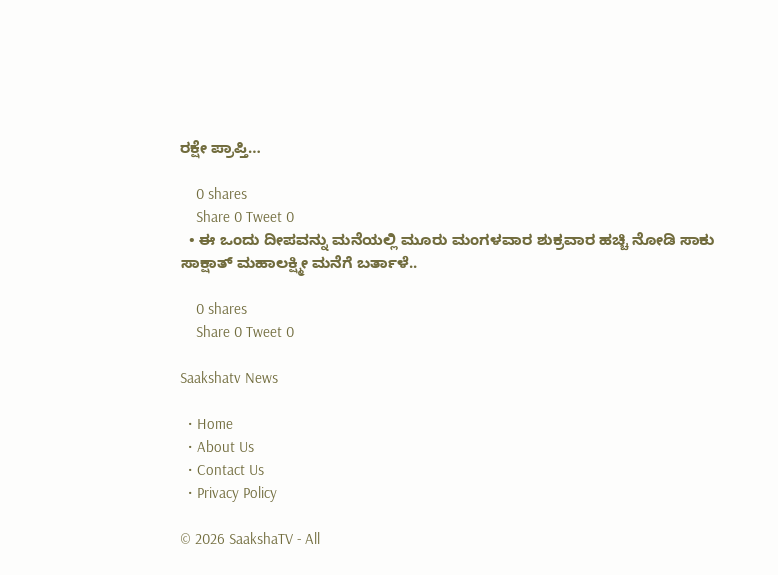ರಕ್ಷೇ ಪ್ರಾಪ್ತಿ…

    0 shares
    Share 0 Tweet 0
  • ಈ ಒಂದು ದೀಪವನ್ನು ಮನೆಯಲ್ಲಿ ಮೂರು ಮಂಗಳವಾರ ಶುಕ್ರವಾರ ಹಚ್ಚಿ ನೋಡಿ ಸಾಕು ಸಾಕ್ಷಾತ್ ಮಹಾಲಕ್ಷ್ಮೀ ಮನೆಗೆ ಬರ್ತಾಳೆ..

    0 shares
    Share 0 Tweet 0

Saakshatv News

  • Home
  • About Us
  • Contact Us
  • Privacy Policy

© 2026 SaakshaTV - All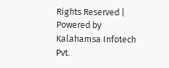Rights Reserved | Powered by Kalahamsa Infotech Pvt.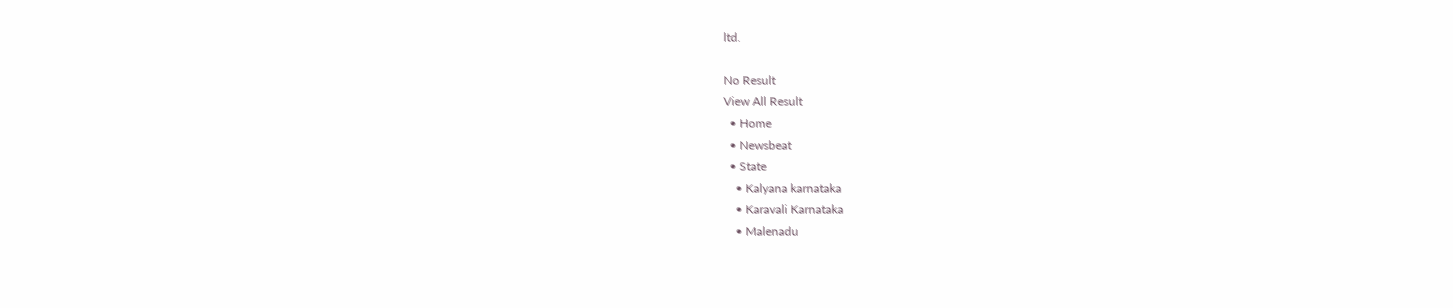ltd.

No Result
View All Result
  • Home
  • Newsbeat
  • State
    • Kalyana karnataka
    • Karavali Karnataka
    • Malenadu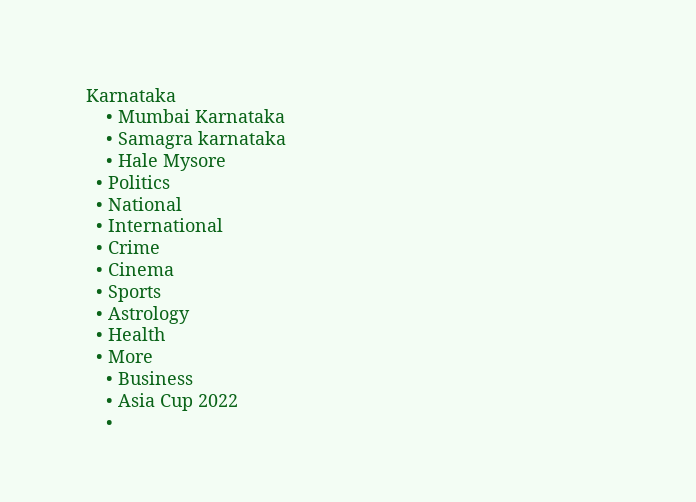Karnataka
    • Mumbai Karnataka
    • Samagra karnataka
    • Hale Mysore
  • Politics
  • National
  • International
  • Crime
  • Cinema
  • Sports
  • Astrology
  • Health
  • More
    • Business
    • Asia Cup 2022
    •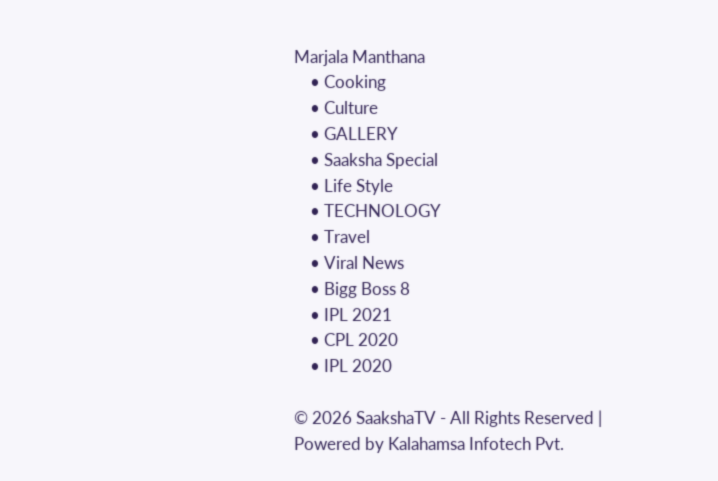Marjala Manthana
    • Cooking
    • Culture
    • GALLERY
    • Saaksha Special
    • Life Style
    • TECHNOLOGY
    • Travel
    • Viral News
    • Bigg Boss 8
    • IPL 2021
    • CPL 2020
    • IPL 2020

© 2026 SaakshaTV - All Rights Reserved | Powered by Kalahamsa Infotech Pvt.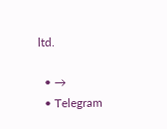ltd.

  • →
  • Telegram